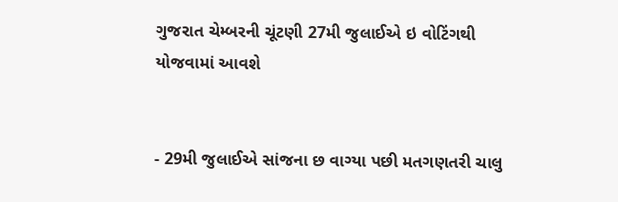ગુજરાત ચેમ્બરની ચૂંટણી 27મી જુલાઈએ ઇ વોટિંગથી યોજવામાં આવશે


- 29મી જુલાઈએ સાંજના છ વાગ્યા પછી મતગણતરી ચાલુ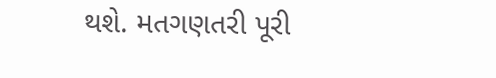થશે. મતગણતરી પૂરી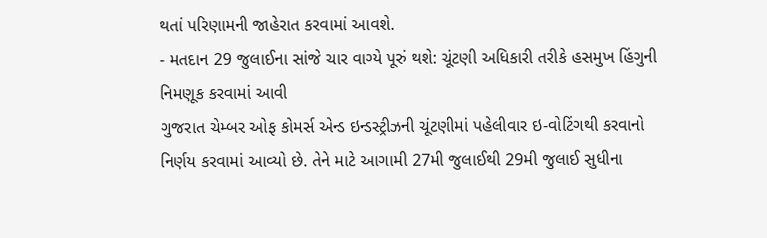થતાં પરિણામની જાહેરાત કરવામાં આવશે.
- મતદાન 29 જુલાઈના સાંજે ચાર વાગ્યે પૂરું થશે: ચૂંટણી અધિકારી તરીકે હસમુખ હિંગુની નિમણૂક કરવામાં આવી
ગુજરાત ચેમ્બર ઓફ કોમર્સ એન્ડ ઇન્ડસ્ટ્રીઝની ચૂંટણીમાં પહેલીવાર ઇ-વોટિંગથી કરવાનો નિર્ણય કરવામાં આવ્યો છે. તેને માટે આગામી 27મી જુલાઈથી 29મી જુલાઈ સુધીના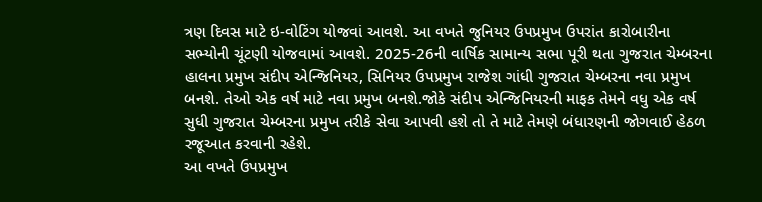ત્રણ દિવસ માટે ઇ-વોટિંગ યોજવાં આવશે. આ વખતે જુનિયર ઉપપ્રમુખ ઉપરાંત કારોબારીના સભ્યોની ચૂંટણી યોજવામાં આવશે. 2025-26ની વાર્ષિક સામાન્ય સભા પૂરી થતા ગુજરાત ચેમ્બરના હાલના પ્રમુખ સંદીપ એન્જિનિયર, સિનિયર ઉપપ્રમુખ રાજેશ ગાંધી ગુજરાત ચેમ્બરના નવા પ્રમુખ બનશે. તેઓ એક વર્ષ માટે નવા પ્રમુખ બનશે.જોકે સંદીપ એન્જિનિયરની માફક તેમને વધુ એક વર્ષ સુધી ગુજરાત ચેમ્બરના પ્રમુખ તરીકે સેવા આપવી હશે તો તે માટે તેમણે બંધારણની જોગવાઈ હેઠળ રજૂઆત કરવાની રહેશે.
આ વખતે ઉપપ્રમુખ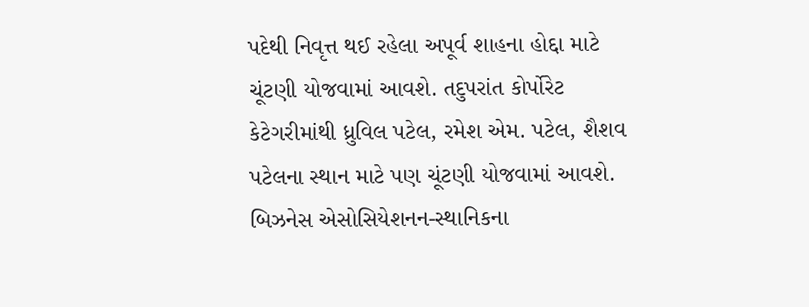પદેથી નિવૃત્ત થઈ રહેલા અપૂર્વ શાહના હોદ્દા માટે ચૂંટણી યોજવામાં આવશે. તદુપરાંત કોર્પોરેટ કેટેગરીમાંથી ધ્રુવિલ પટેલ, રમેશ એમ. પટેલ, શૈશવ પટેલના સ્થાન માટે પણ ચૂંટણી યોજવામાં આવશે. બિઝનેસ એસોસિયેશનન-સ્થાનિકના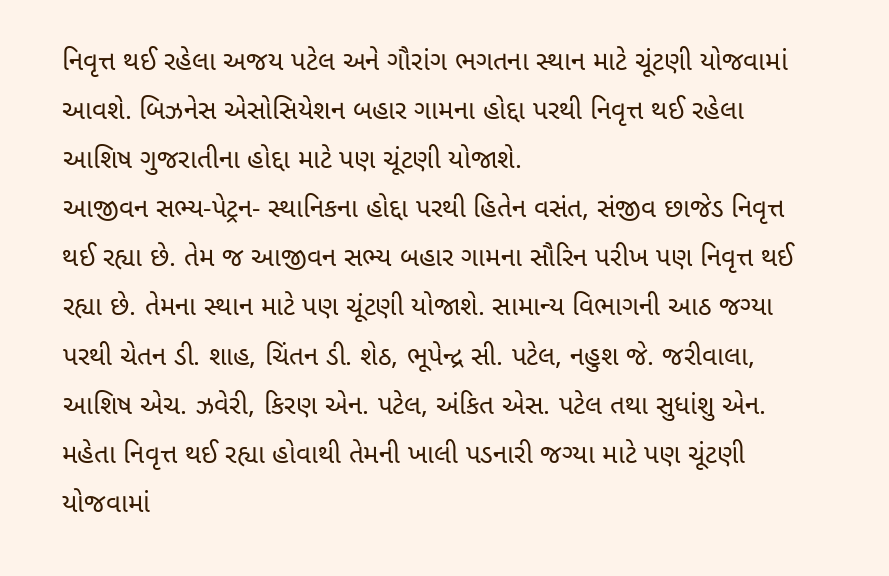નિવૃત્ત થઈ રહેલા અજય પટેલ અને ગૌરાંગ ભગતના સ્થાન માટે ચૂંટણી યોજવામાં આવશે. બિઝનેસ એસોસિયેશન બહાર ગામના હોદ્દા પરથી નિવૃત્ત થઈ રહેલા આશિષ ગુજરાતીના હોદ્દા માટે પણ ચૂંટણી યોજાશે.
આજીવન સભ્ય-પેટ્રન- સ્થાનિકના હોદ્દા પરથી હિતેન વસંત, સંજીવ છાજેડ નિવૃત્ત થઈ રહ્યા છે. તેમ જ આજીવન સભ્ય બહાર ગામના સૌરિન પરીખ પણ નિવૃત્ત થઈ રહ્યા છે. તેમના સ્થાન માટે પણ ચૂંટણી યોજાશે. સામાન્ય વિભાગની આઠ જગ્યા પરથી ચેતન ડી. શાહ, ચિંતન ડી. શેઠ, ભૂપેન્દ્ર સી. પટેલ, નહુશ જે. જરીવાલા, આશિષ એચ. ઝવેરી, કિરણ એન. પટેલ, અંકિત એસ. પટેલ તથા સુધાંશુ એન. મહેતા નિવૃત્ત થઈ રહ્યા હોવાથી તેમની ખાલી પડનારી જગ્યા માટે પણ ચૂંટણી યોજવામાં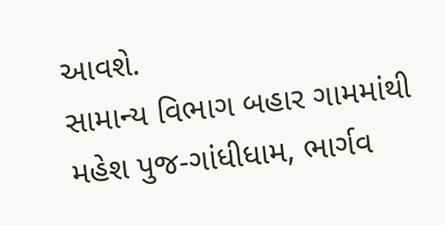આવશે.
સામાન્ય વિભાગ બહાર ગામમાંથી મહેશ પુજ-ગાંધીધામ, ભાર્ગવ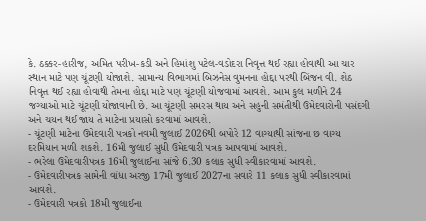કે. ઠક્કર-હારીજ, અમિત પરીખ-કડી અને હિમાંશુ પટેલ-વડોદરા નિવૃત્ત થઈ રહ્યા હોવાથી આ ચાર સ્થાન માટે પણ ચૂંટણી યોજાશે. સામાન્ય વિભાગમાં બિઝનેસ વુમનના હોદ્દા પરથી બિંજન વી. શેઠ નિવૃત્ત થઈ રહ્યા હોવાથી તેમના હોદ્દા માટે પણ ચૂંટણી યોજવામાં આવશે. આમ કુલ મળીને 24 જગ્યાઓ માટે ચૂંટણી યોજાવાની છે. આ ચૂંટણી સમરસ થાય અને સહુની સમંતીથી ઉમેદવારોની પસંદગી અને ચયન થઈ જાય તે માટેના પ્રયાસો કરવામાં આવશે.
- ચૂંટણી માટેના ઉમેદવારી પત્રકો નવમી જુલાઈ 2026થી બપોરે 12 વાગ્યાથી સાંજના છ વાગ્ય દરમિયાન મળી શકશે. 16મી જુલાઈ સુધી ઉમેદવારી પત્રક આપવામાં આવશે.
- ભરેલા ઉમેદવારીપત્રક 16મી જુલાઈના સાંજે 6.30 કલાક સુધી સ્વીકારવામાં આવશે.
- ઉમેદવારીપત્રક સામેની વાંધા અરજી 17મી જુલાઈ 2027ના સવારે 11 કલાક સુધી સ્વીકારવામાં આવશે.
- ઉમેદવારી પત્રકો 18મી જુલાઈના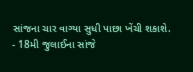સાંજના ચાર વાગ્યા સુધી પાછા ખેંચી શકાશે.
- 18મી જુલાઈના સાંજે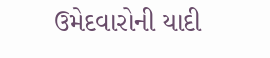ઉમેદવારોની યાદી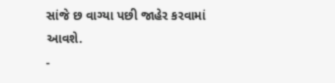સાંજે છ વાગ્યા પછી જાહેર કરવામાં આવશે.
-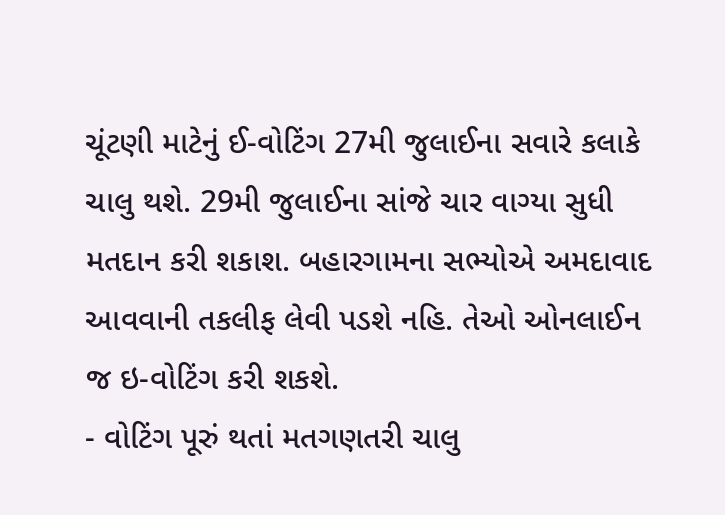ચૂંટણી માટેનું ઈ-વોટિંગ 27મી જુલાઈના સવારે કલાકે ચાલુ થશે. 29મી જુલાઈના સાંજે ચાર વાગ્યા સુધી મતદાન કરી શકાશ. બહારગામના સભ્યોએ અમદાવાદ આવવાની તકલીફ લેવી પડશે નહિ. તેઓ ઓનલાઈન જ ઇ-વોટિંગ કરી શકશે.
- વોટિંગ પૂરું થતાં મતગણતરી ચાલુ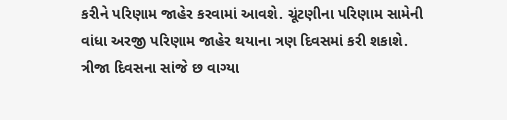કરીને પરિણામ જાહેર કરવામાં આવશે. ચૂંટણીના પરિણામ સામેની વાંધા અરજી પરિણામ જાહેર થયાના ત્રણ દિવસમાં કરી શકાશે. ત્રીજા દિવસના સાંજે છ વાગ્યા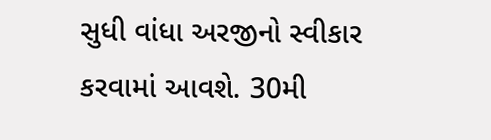સુધી વાંધા અરજીનો સ્વીકાર કરવામાં આવશે. 30મી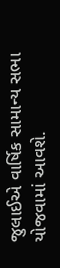જુલાઈએ વાર્ષિક સામાન્ય સભા યોજવામાં આવશે.